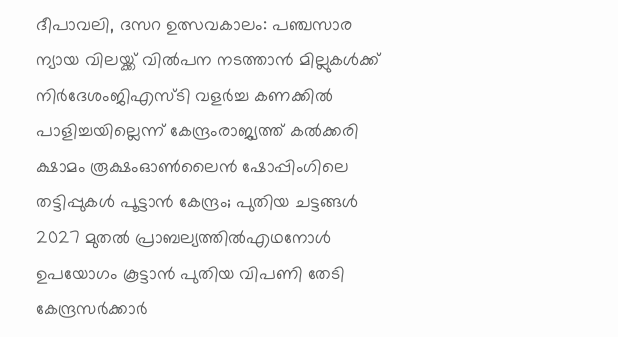ദീപാവലി, ദസറ ഉത്സവകാലം: പഞ്ചസാര ന്യായ വിലയ്ക്ക് വിൽപന നടത്താൻ മില്ലുകൾക്ക് നിർദേശംജിഎസ്ടി വളര്‍ച്ച കണക്കില്‍ പാളിച്ചയില്ലെന്ന് കേന്ദ്രംരാജ്യത്ത് കൽക്കരി ക്ഷാമം രൂക്ഷംഓൺലൈൻ ഷോപ്പിംഗിലെ തട്ടിപ്പുകൾ പൂട്ടാൻ കേന്ദ്രം; പുതിയ ചട്ടങ്ങൾ 2027 മുതൽ പ്രാബല്യത്തിൽഎഥനോള്‍ ഉപയോഗം കൂട്ടാൻ പുതിയ വിപണി തേടി കേന്ദ്രസർക്കാർ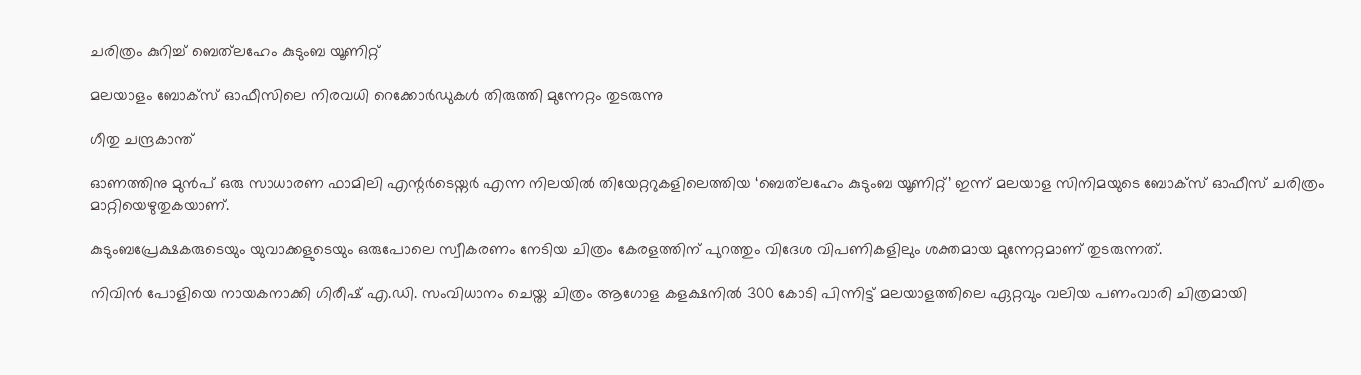ചരിത്രം കുറിച്ച് ബെത്‌ലഹേം കുടുംബ യൂണിറ്റ്

മലയാളം ബോക്സ് ഓഫീസിലെ നിരവധി റെക്കോർഡുകൾ തിരുത്തി മുന്നേറ്റം തുടരുന്നു

ഗീതു ചന്ദ്രകാന്ത്

ഓണത്തിനു മുൻപ് ഒരു സാധാരണ ഫാമിലി എന്റർടെയ്നർ എന്ന നിലയിൽ തിയേറ്ററുകളിലെത്തിയ ‘ബെത്‌ലഹേം കുടുംബ യൂണിറ്റ്’ ഇന്ന് മലയാള സിനിമയുടെ ബോക്സ് ഓഫീസ് ചരിത്രം മാറ്റിയെഴുതുകയാണ്.

കുടുംബപ്രേക്ഷകരുടെയും യുവാക്കളുടെയും ഒരുപോലെ സ്വീകരണം നേടിയ ചിത്രം കേരളത്തിന് പുറത്തും വിദേശ വിപണികളിലും ശക്തമായ മുന്നേറ്റമാണ് തുടരുന്നത്.

നിവിൻ പോളിയെ നായകനാക്കി ഗിരീഷ് എ.ഡി. സംവിധാനം ചെയ്ത ചിത്രം ആഗോള കളക്ഷനിൽ 300 കോടി പിന്നിട്ട് മലയാളത്തിലെ ഏറ്റവും വലിയ പണംവാരി ചിത്രമായി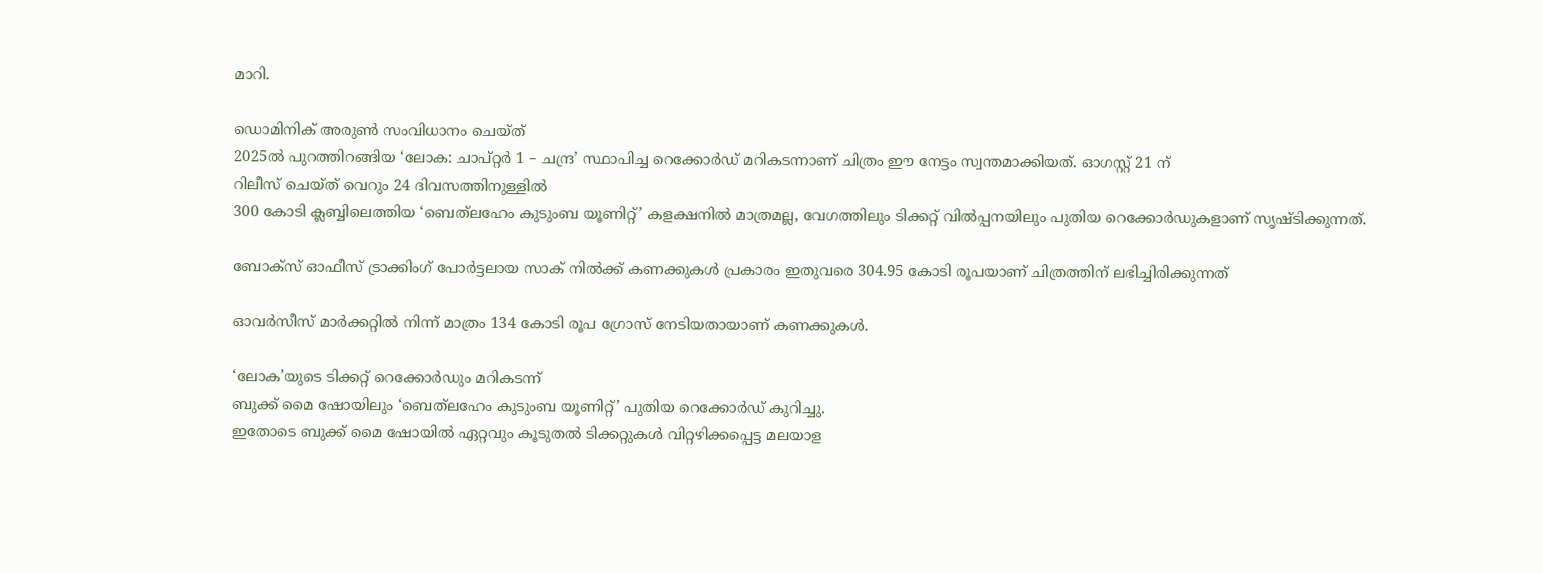മാറി.

ഡൊമിനിക് അരുൺ സംവിധാനം ചെയ്ത്
2025ൽ പുറത്തിറങ്ങിയ ‘ലോക: ചാപ്റ്റർ 1 – ചന്ദ്ര’ സ്ഥാപിച്ച റെക്കോർഡ് മറികടന്നാണ് ചിത്രം ഈ നേട്ടം സ്വന്തമാക്കിയത്. ഓഗസ്റ്റ് 21 ന്
റിലീസ് ചെയ്ത് വെറും 24 ദിവസത്തിനുള്ളിൽ
300 കോടി ക്ലബ്ബിലെത്തിയ ‘ബെത്‌ലഹേം കുടുംബ യൂണിറ്റ്’ കളക്ഷനിൽ മാത്രമല്ല, വേഗത്തിലും ടിക്കറ്റ് വിൽപ്പനയിലും പുതിയ റെക്കോർഡുകളാണ് സൃഷ്ടിക്കുന്നത്.

ബോക്സ് ഓഫീസ് ട്രാക്കിംഗ് പോർട്ടലായ സാക് നിൽക്ക് കണക്കുകൾ പ്രകാരം ഇതുവരെ 304.95 കോടി രൂപയാണ് ചിത്രത്തിന് ലഭിച്ചിരിക്കുന്നത്

ഓവർസീസ് മാർക്കറ്റിൽ നിന്ന് മാത്രം 134 കോടി രൂപ ഗ്രോസ് നേടിയതായാണ് കണക്കുകൾ.

‘ലോക’യുടെ ടിക്കറ്റ് റെക്കോർഡും മറികടന്ന്
ബുക്ക് മൈ ഷോയിലും ‘ബെത്‌ലഹേം കുടുംബ യൂണിറ്റ്’ പുതിയ റെക്കോർഡ് കുറിച്ചു.
ഇതോടെ ബുക്ക് മൈ ഷോയിൽ ഏറ്റവും കൂടുതൽ ടിക്കറ്റുകൾ വിറ്റഴിക്കപ്പെട്ട മലയാള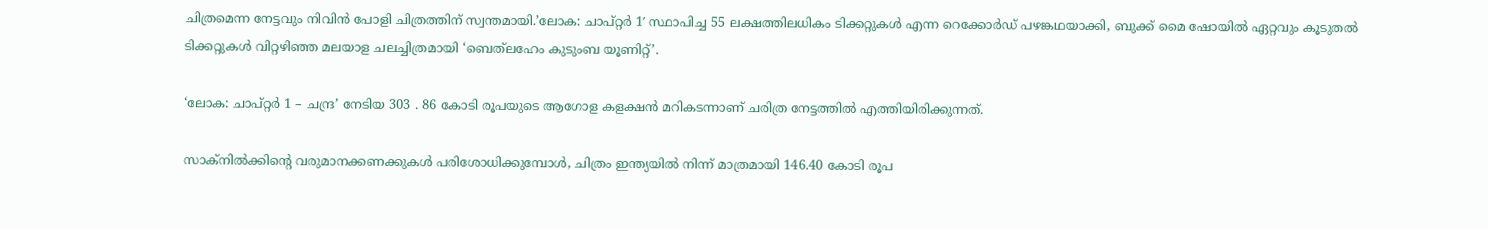ചിത്രമെന്ന നേട്ടവും നിവിൻ പോളി ചിത്രത്തിന് സ്വന്തമായി.’ലോക: ചാപ്റ്റർ 1′ സ്ഥാപിച്ച 55 ലക്ഷത്തിലധികം ടിക്കറ്റുകൾ എന്ന റെക്കോർഡ് പഴങ്കഥയാക്കി, ബുക്ക് മൈ ഷോയിൽ ഏറ്റവും കൂടുതൽ ടിക്കറ്റുകൾ വിറ്റഴിഞ്ഞ മലയാള ചലച്ചിത്രമായി ‘ബെത്‌ലഹേം കുടുംബ യൂണിറ്റ്’.

‘ലോക: ചാപ്റ്റർ 1 – ചന്ദ്ര’ നേടിയ 303 . 86 കോടി രൂപയുടെ ആഗോള കളക്ഷൻ മറികടന്നാണ് ചരിത്ര നേട്ടത്തിൽ എത്തിയിരിക്കുന്നത്.

സാക്നിൽക്കിന്റെ വരുമാനക്കണക്കുകൾ പരിശോധിക്കുമ്പോൾ, ചിത്രം ഇന്ത്യയിൽ നിന്ന് മാത്രമായി 146.40 കോടി രൂപ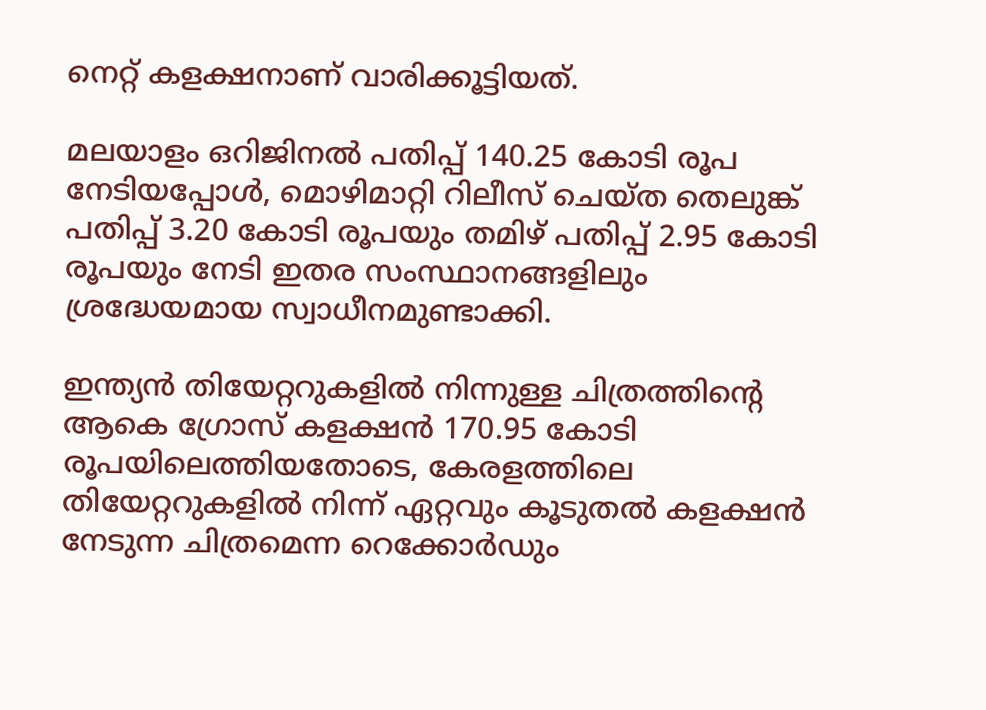നെറ്റ് കളക്ഷനാണ് വാരിക്കൂട്ടിയത്.

മലയാളം ഒറിജിനൽ പതിപ്പ് 140.25 കോടി രൂപ നേടിയപ്പോൾ, മൊഴിമാറ്റി റിലീസ് ചെയ്ത തെലുങ്ക് പതിപ്പ് 3.20 കോടി രൂപയും തമിഴ് പതിപ്പ് 2.95 കോടി രൂപയും നേടി ഇതര സംസ്ഥാനങ്ങളിലും ശ്രദ്ധേയമായ സ്വാധീനമുണ്ടാക്കി.

ഇന്ത്യൻ തിയേറ്ററുകളിൽ നിന്നുള്ള ചിത്രത്തിന്റെ ആകെ ഗ്രോസ് കളക്ഷൻ 170.95 കോടി രൂപയിലെത്തിയതോടെ, കേരളത്തിലെ തിയേറ്ററുകളിൽ നിന്ന് ഏറ്റവും കൂടുതൽ കളക്ഷൻ നേടുന്ന ചിത്രമെന്ന റെക്കോർഡും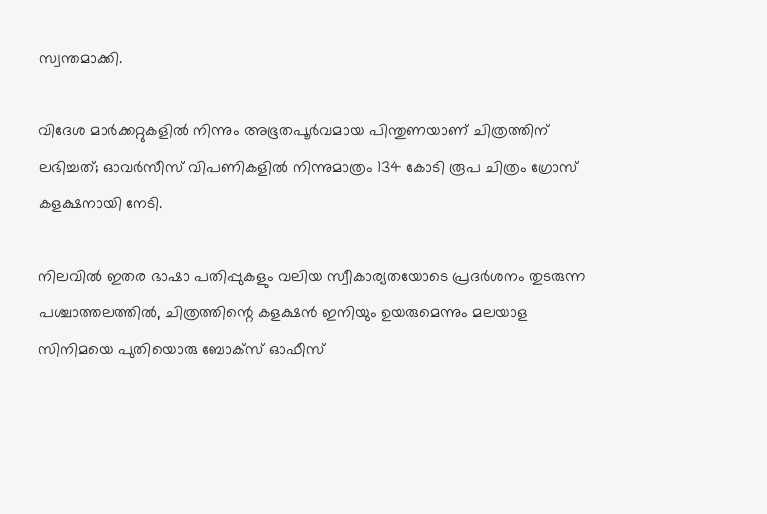സ്വന്തമാക്കി.

വിദേശ മാർക്കറ്റുകളിൽ നിന്നും അഭൂതപൂർവമായ പിന്തുണയാണ് ചിത്രത്തിന് ലഭിച്ചത്; ഓവർസീസ് വിപണികളിൽ നിന്നുമാത്രം 134 കോടി രൂപ ചിത്രം ഗ്രോസ് കളക്ഷനായി നേടി.

നിലവിൽ ഇതര ഭാഷാ പതിപ്പുകളും വലിയ സ്വീകാര്യതയോടെ പ്രദർശനം തുടരുന്ന പശ്ചാത്തലത്തിൽ, ചിത്രത്തിന്റെ കളക്ഷൻ ഇനിയും ഉയരുമെന്നും മലയാള സിനിമയെ പുതിയൊരു ബോക്സ് ഓഫീസ്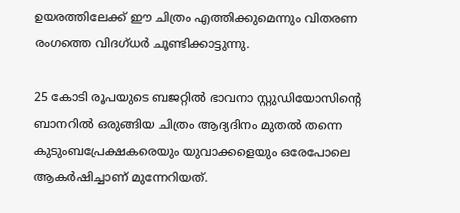ഉയരത്തിലേക്ക് ഈ ചിത്രം എത്തിക്കുമെന്നും വിതരണ രംഗത്തെ വിദഗ്ധർ ചൂണ്ടിക്കാട്ടുന്നു.

25 കോടി രൂപയുടെ ബജറ്റിൽ ഭാവനാ സ്റ്റുഡിയോസിന്റെ ബാനറിൽ ഒരുങ്ങിയ ചിത്രം ആദ്യദിനം മുതൽ തന്നെ കുടുംബപ്രേക്ഷകരെയും യുവാക്കളെയും ഒരേപോലെ ആകർഷിച്ചാണ് മുന്നേറിയത്.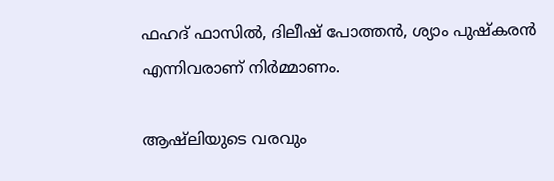ഫഹദ് ഫാസിൽ, ദിലീഷ് പോത്തൻ, ശ്യാം പുഷ്കരൻ എന്നിവരാണ് നിർമ്മാണം.

ആഷ്‌ലിയുടെ വരവും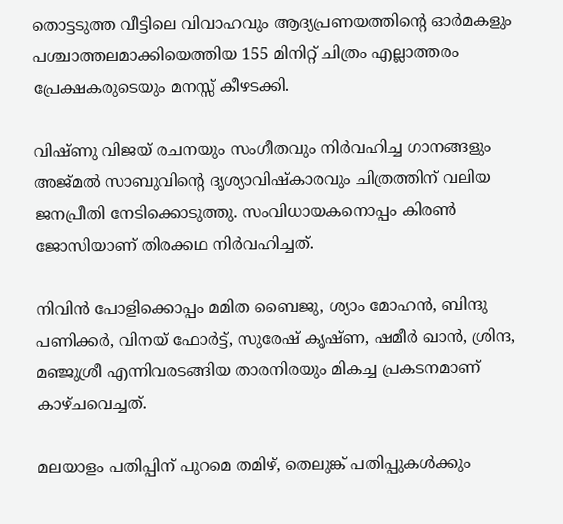തൊട്ടടുത്ത വീട്ടിലെ വിവാഹവും ആദ്യപ്രണയത്തിന്റെ ഓർമകളും പശ്ചാത്തലമാക്കിയെത്തിയ 155 മിനിറ്റ് ചിത്രം എല്ലാത്തരം പ്രേക്ഷകരുടെയും മനസ്സ് കീഴടക്കി.

വിഷ്ണു വിജയ് രചനയും സംഗീതവും നിർവഹിച്ച ഗാനങ്ങളും അജ്മൽ സാബുവിന്റെ ദൃശ്യാവിഷ്കാരവും ചിത്രത്തിന് വലിയ ജനപ്രീതി നേടിക്കൊടുത്തു. സംവിധായകനൊപ്പം കിരൺ ജോസിയാണ് തിരക്കഥ നിർവഹിച്ചത്.

നിവിൻ പോളിക്കൊപ്പം മമിത ബൈജു, ശ്യാം മോഹൻ, ബിന്ദു പണിക്കർ, വിനയ് ഫോർട്ട്, സുരേഷ് കൃഷ്ണ, ഷമീർ ഖാൻ, ശ്രിന്ദ, മഞ്ജുശ്രീ എന്നിവരടങ്ങിയ താരനിരയും മികച്ച പ്രകടനമാണ് കാഴ്ചവെച്ചത്.

മലയാളം പതിപ്പിന് പുറമെ തമിഴ്, തെലുങ്ക് പതിപ്പുകൾക്കും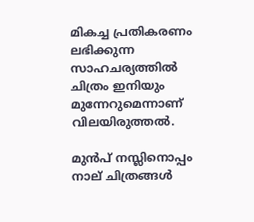മികച്ച പ്രതികരണം ലഭിക്കുന്ന സാഹചര്യത്തിൽ ചിത്രം ഇനിയും മുന്നേറുമെന്നാണ് വിലയിരുത്തൽ.

മുൻപ് നസ്ലിനൊപ്പം നാല് ചിത്രങ്ങൾ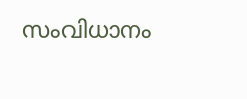സംവിധാനം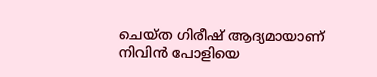ചെയ്ത ഗിരീഷ് ആദ്യമായാണ് നിവിൻ പോളിയെ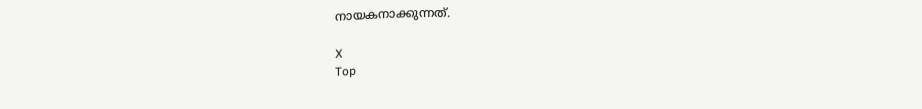നായകനാക്കുന്നത്.

X
Top